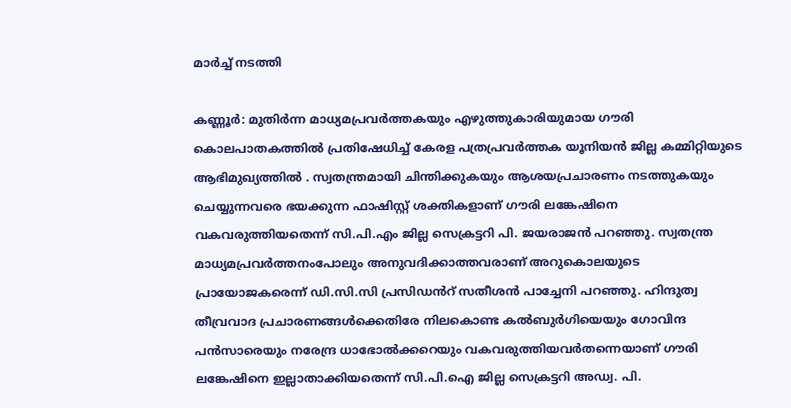മാർച്ച് നടത്തി

കണ്ണൂര്‍: മുതിര്‍ന്ന മാധ്യമപ്രവര്‍ത്തകയും എഴുത്തുകാരിയുമായ ഗൗരി കൊലപാതകത്തിൽ പ്രതിഷേധിച്ച് കേരള പത്രപ്രവര്‍ത്തക യൂനിയൻ ജില്ല കമ്മിറ്റിയുടെ ആഭിമുഖ്യത്തിൽ . സ്വതന്ത്രമായി ചിന്തിക്കുകയും ആശയപ്രചാരണം നടത്തുകയും ചെയ്യുന്നവരെ ഭയക്കുന്ന ഫാഷിസ്റ്റ് ശക്തികളാണ് ഗൗരി ലങ്കേഷിനെ വകവരുത്തിയതെന്ന് സി.പി.എം ജില്ല സെക്രട്ടറി പി. ജയരാജന്‍ പറഞ്ഞു. സ്വതന്ത്ര മാധ്യമപ്രവര്‍ത്തനംപോലും അനുവദിക്കാത്തവരാണ് അറുകൊലയുടെ പ്രായോജകരെന്ന് ഡി.സി.സി പ്രസിഡൻറ് സതീശന്‍ പാച്ചേനി പറഞ്ഞു. ഹിന്ദുത്വ തീവ്രവാദ പ്രചാരണങ്ങള്‍ക്കെതിരേ നിലകൊണ്ട കൽബുര്‍ഗിയെയും ഗോവിന്ദ പന്‍സാരെയും നരേന്ദ്ര ധാഭോല്‍ക്കറെയും വകവരുത്തിയവര്‍തന്നെയാണ് ഗൗരി ലങ്കേഷിനെ ഇല്ലാതാക്കിയതെന്ന് സി.പി.ഐ ജില്ല സെക്രട്ടറി അഡ്വ. പി.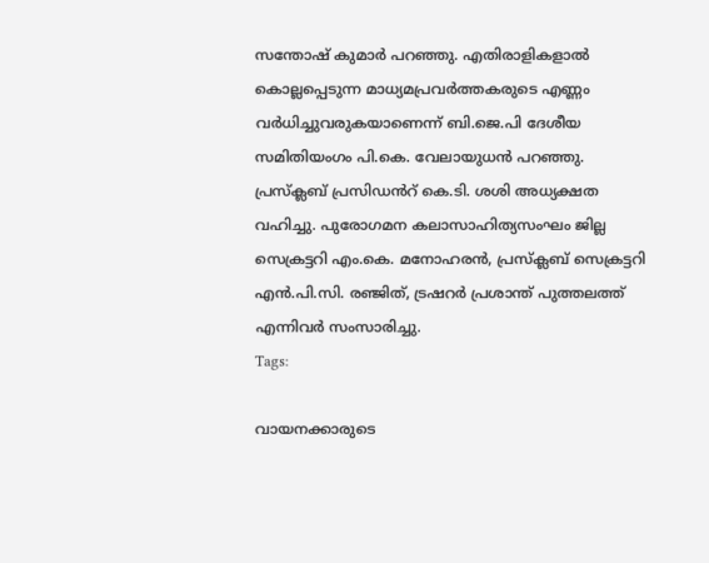സന്തോഷ് കുമാർ പറഞ്ഞു. എതിരാളികളാല്‍ കൊല്ലപ്പെടുന്ന മാധ്യമപ്രവര്‍ത്തകരുടെ എണ്ണം വര്‍ധിച്ചുവരുകയാണെന്ന് ബി.ജെ.പി ദേശീയ സമിതിയംഗം പി.കെ. വേലായുധന്‍ പറഞ്ഞു. പ്രസ്‌ക്ലബ് പ്രസിഡൻറ് കെ.ടി. ശശി അധ്യക്ഷത വഹിച്ചു. പുരോഗമന കലാസാഹിത്യസംഘം ജില്ല സെക്രട്ടറി എം.കെ. മനോഹരന്‍, പ്രസ്‌ക്ലബ് സെക്രട്ടറി എന്‍.പി.സി. രഞ്ജിത്, ട്രഷറര്‍ പ്രശാന്ത് പുത്തലത്ത് എന്നിവർ സംസാരിച്ചു.
Tags:

വായനക്കാരുടെ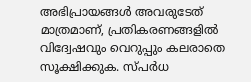അഭിപ്രായങ്ങള്‍ അവരുടേത് മാത്രമാണ്, പ്രതികരണങ്ങളിൽ വിദ്വേഷവും വെറുപ്പും കലരാതെ സൂക്ഷിക്കുക. സ്പർധ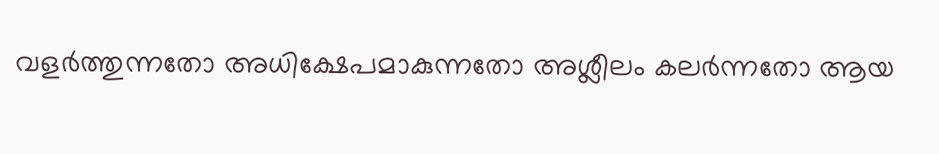വളർത്തുന്നതോ അധിക്ഷേപമാകുന്നതോ അശ്ലീലം കലർന്നതോ ആയ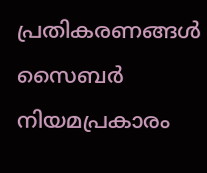പ്രതികരണങ്ങൾ സൈബർ നിയമപ്രകാരം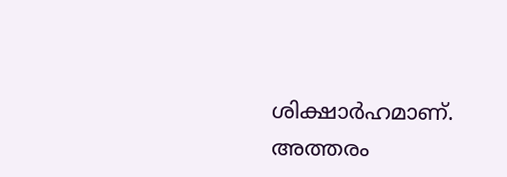ശിക്ഷാർഹമാണ്. അത്തരം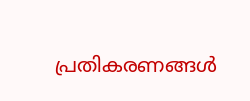പ്രതികരണങ്ങൾ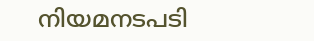നിയമനടപടി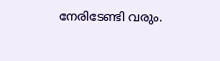നേരിടേണ്ടി വരും.